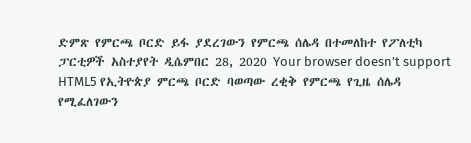ድምጽ የምርጫ ቦርድ ይፋ ያደረገውን የምርጫ ሰሌዳ በተመለከተ የፖለቲካ ፓርቲዎች አስተያየት ዲሴምበር 28, 2020 Your browser doesn’t support HTML5 የኢትዮጵያ ምርጫ ቦርድ ባወጣው ረቂቅ የምርጫ የጊዜ ሰሌዳ የሚፈለገውን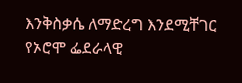እንቅስቃሴ ለማድረግ እንደሚቸገር የኦሮሞ ፌደራላዊ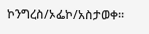ኮንግረስ/ኦፌኮ/አስታወቀ።